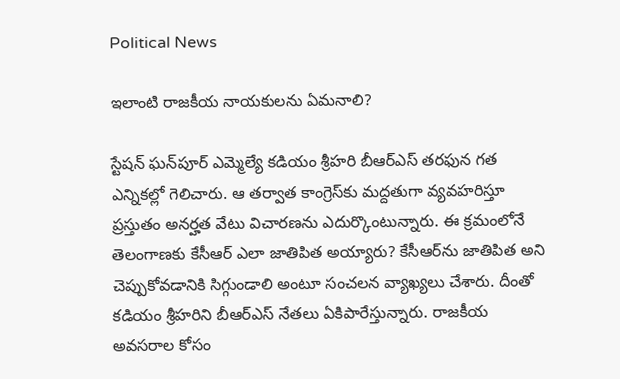Political News

ఇలాంటి రాజకీయ నాయకులను ఏమనాలి?

స్టేషన్‌ ఘన్‌పూర్‌ ఎమ్మెల్యే కడియం శ్రీహరి బీఆర్ఎస్ తరఫున గత ఎన్నికల్లో గెలిచారు. ఆ తర్వాత కాంగ్రెస్‌కు మద్దతుగా వ్యవహరిస్తూ ప్రస్తుతం అనర్హత వేటు విచారణను ఎదుర్కొంటున్నారు. ఈ క్రమంలోనే తెలంగాణకు కేసీఆర్ ఎలా జాతిపిత అయ్యారు? కేసీఆర్‌ను జాతిపిత అని చెప్పుకోవడానికి సిగ్గుండాలి అంటూ సంచలన వ్యాఖ్యలు చేశారు. దీంతో కడియం శ్రీహరిని బీఆర్ఎస్ నేతలు ఏకిపారేస్తున్నారు. రాజకీయ అవసరాల కోసం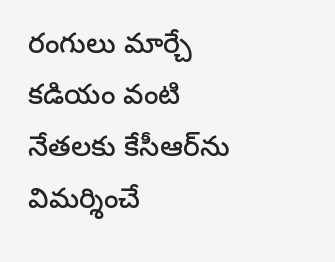రంగులు మార్చే కడియం వంటి నేతలకు కేసీఆర్‌ను విమర్శించే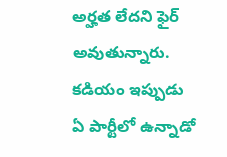అర్హత లేదని ఫైర్ అవుతున్నారు. కడియం ఇప్పుడు ఏ పార్టీలో ఉన్నాడో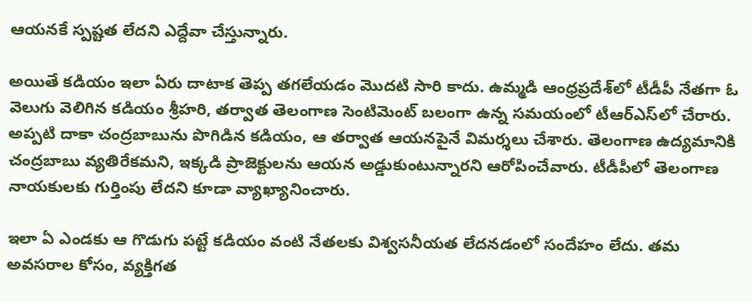ఆయనకే స్పష్టత లేదని ఎద్దేవా చేస్తున్నారు.

అయితే కడియం ఇలా ఏరు దాటాక తెప్ప తగలేయడం మొదటి సారి కాదు. ఉమ్మడి ఆంధ్రప్రదేశ్‌లో టీడీపీ నేతగా ఓ వెలుగు వెలిగిన కడియం శ్రీహరి, తర్వాత తెలంగాణ సెంటిమెంట్ బలంగా ఉన్న సమయంలో టీఆర్ఎస్‌లో చేరారు. అప్పటి దాకా చంద్రబాబును పొగిడిన కడియం, ఆ తర్వాత ఆయనపైనే విమర్శలు చేశారు. తెలంగాణ ఉద్యమానికి చంద్రబాబు వ్యతిరేకమని, ఇక్కడి ప్రాజెక్టులను ఆయన అడ్డుకుంటున్నారని ఆరోపించేవారు. టీడీపీలో తెలంగాణ నాయకులకు గుర్తింపు లేదని కూడా వ్యాఖ్యానించారు.

ఇలా ఏ ఎండకు ఆ గొడుగు పట్టే కడియం వంటి నేతలకు విశ్వసనీయత లేదనడంలో సందేహం లేదు. తమ అవసరాల కోసం, వ్యక్తిగత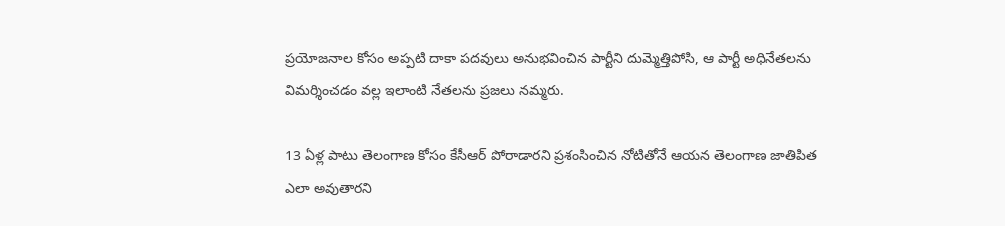ప్రయోజనాల కోసం అప్పటి దాకా పదవులు అనుభవించిన పార్టీని దుమ్మెత్తిపోసి, ఆ పార్టీ అధినేతలను విమర్శించడం వల్ల ఇలాంటి నేతలను ప్రజలు నమ్మరు.

13 ఏళ్ల పాటు తెలంగాణ కోసం కేసీఆర్ పోరాడారని ప్రశంసించిన నోటితోనే ఆయన తెలంగాణ జాతిపిత ఎలా అవుతారని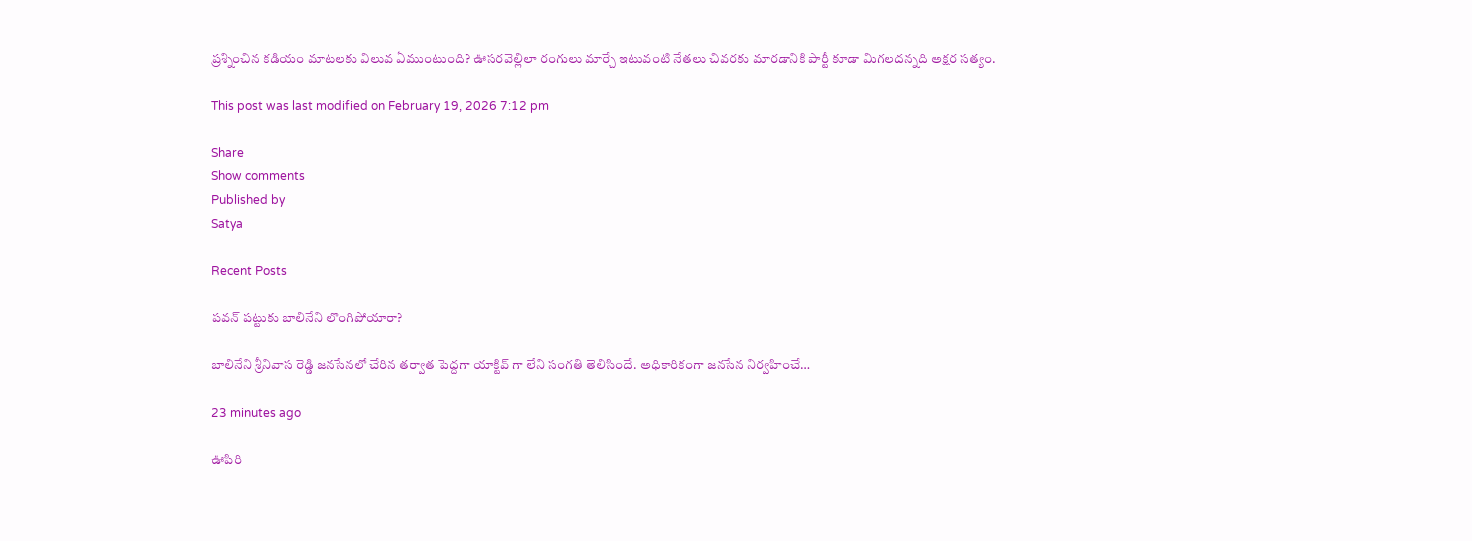ప్రశ్నించిన కడియం మాటలకు విలువ ఏముంటుంది? ఊసరవెల్లిలా రంగులు మార్చే ఇటువంటి నేతలు చివరకు మారడానికి పార్టీ కూడా మిగలదన్నది అక్షర సత్యం.

This post was last modified on February 19, 2026 7:12 pm

Share
Show comments
Published by
Satya

Recent Posts

పవన్ పట్టుకు బాలినేని లొంగిపోయారా?

బాలినేని శ్రీనివాస రెడ్డి జనసేనలో చేరిన తర్వాత పెద్దగా యాక్టివ్ గా లేని సంగతి తెలిసిందే. అధికారికంగా జనసేన నిర్వహించే…

23 minutes ago

ఊపిరి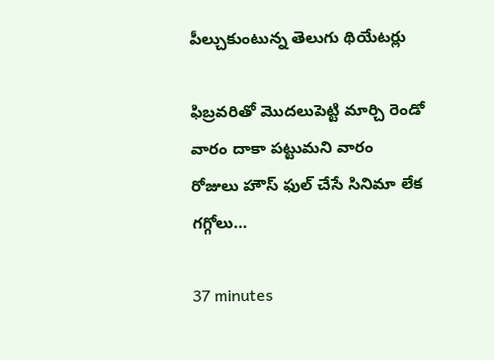పీల్చుకుంటున్న తెలుగు థియేటర్లు

ఫిబ్రవరితో మొదలుపెట్టి మార్చి రెండో వారం దాకా పట్టుమని వారం రోజులు హౌస్ ఫుల్ చేసే సినిమా లేక గగ్గోలు…

37 minutes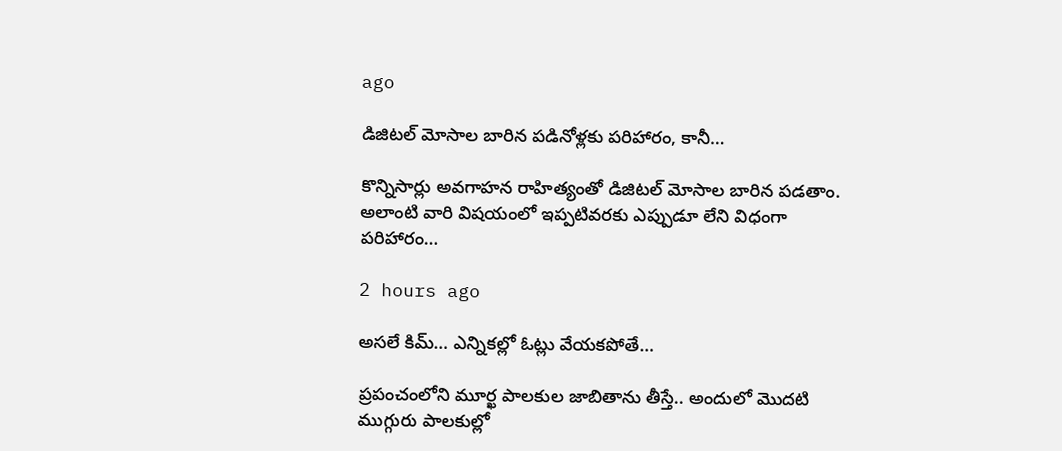ago

డిజిటల్ మోసాల బారిన పడినోళ్లకు పరిహారం, కానీ…

కొన్నిసార్లు అవగాహన రాహిత్యంతో డిజిటల్ మోసాల బారిన పడతాం. అలాంటి వారి విషయంలో ఇప్పటివరకు ఎప్పుడూ లేని విధంగా పరిహారం…

2 hours ago

అసలే కిమ్… ఎన్నికల్లో ఓట్లు వేయకపోతే…

ప్రపంచంలోని మూర్ఖ పాలకుల జాబితాను తీస్తే.. అందులో మొదటి ముగ్గురు పాలకుల్లో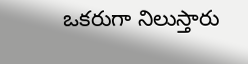ఒకరుగా నిలుస్తారు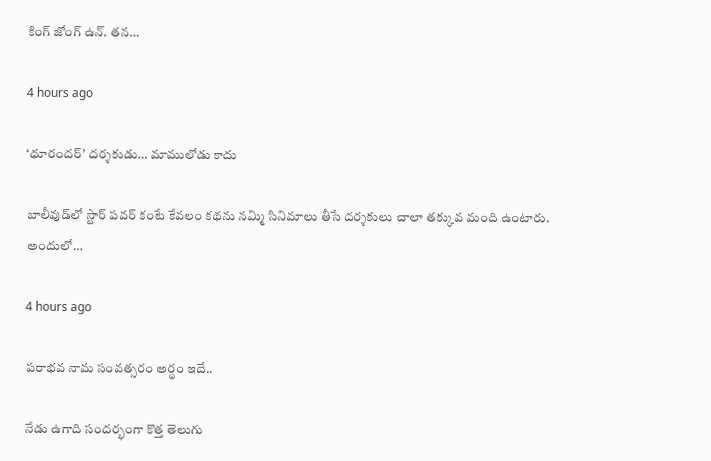కింగ్ జోంగ్ ఉన్. తన…

4 hours ago

‘ధూరందర్’ దర్శకుడు… మాములోడు కాదు

బాలీవుడ్‌లో స్టార్ పవర్ కంటే కేవలం కథను నమ్మి సినిమాలు తీసే దర్శకులు చాలా తక్కువ మంది ఉంటారు. అందులో…

4 hours ago

పరాభవ నామ సంవత్సరం అర్థం ఇదే..

నేడు ఉగాది సందర్భంగా కొత్త తెలుగు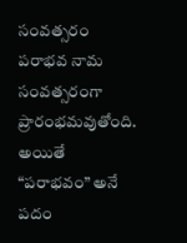సంవత్సరం పరాభవ నామ సంవత్సరంగా ప్రారంభమవుతోంది. అయితే “పరాభవం” అనే పదం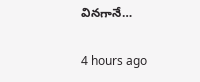వినగానే…

4 hours ago